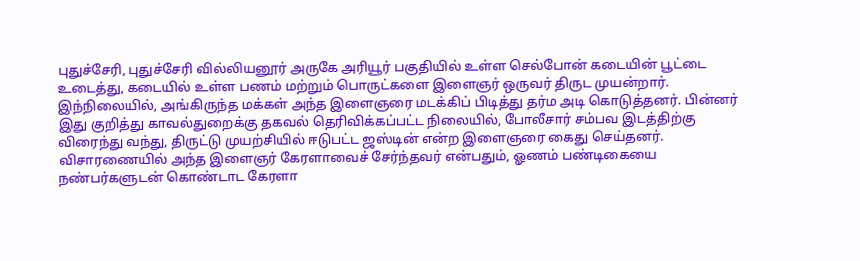புதுச்சேரி, புதுச்சேரி வில்லியனூர் அருகே அரியூர் பகுதியில் உள்ள செல்போன் கடையின் பூட்டை உடைத்து, கடையில் உள்ள பணம் மற்றும் பொருட்களை இளைஞர் ஒருவர் திருட முயன்றார். இந்நிலையில், அங்கிருந்த மக்கள் அந்த இளைஞரை மடக்கிப் பிடித்து தர்ம அடி கொடுத்தனர். பின்னர் இது குறித்து காவல்துறைக்கு தகவல் தெரிவிக்கப்பட்ட நிலையில், போலீசார் சம்பவ இடத்திற்கு விரைந்து வந்து, திருட்டு முயற்சியில் ஈடுபட்ட ஜஸ்டின் என்ற இளைஞரை கைது செய்தனர். விசாரணையில் அந்த இளைஞர் கேரளாவைச் சேர்ந்தவர் என்பதும், ஓணம் பண்டிகையை நண்பர்களுடன் கொண்டாட கேரளா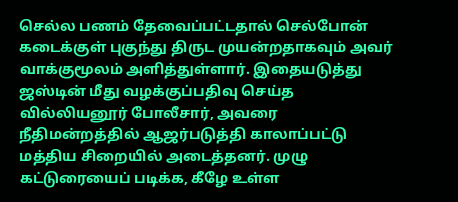செல்ல பணம் தேவைப்பட்டதால் செல்போன் கடைக்குள் புகுந்து திருட முயன்றதாகவும் அவர் வாக்குமூலம் அளித்துள்ளார். இதையடுத்து ஜஸ்டின் மீது வழக்குப்பதிவு செய்த வில்லியனூர் போலீசார், அவரை நீதிமன்றத்தில் ஆஜர்படுத்தி காலாப்பட்டு மத்திய சிறையில் அடைத்தனர். முழு கட்டுரையைப் படிக்க, கீழே உள்ள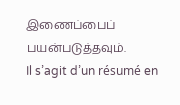இணைப்பைப் பயன்படுத்தவும்.
Il s’agit d’un résumé en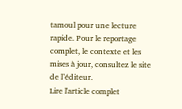tamoul pour une lecture rapide. Pour le reportage complet, le contexte et les mises à jour, consultez le site de l’éditeur.
Lire l'article complet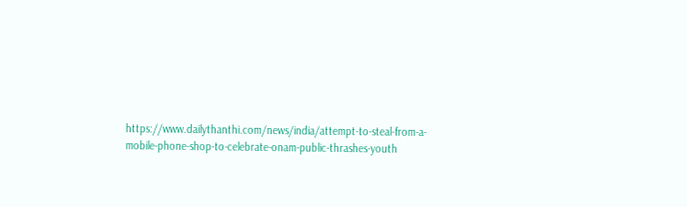https://www.dailythanthi.com/news/india/attempt-to-steal-from-a-mobile-phone-shop-to-celebrate-onam-public-thrashes-youth